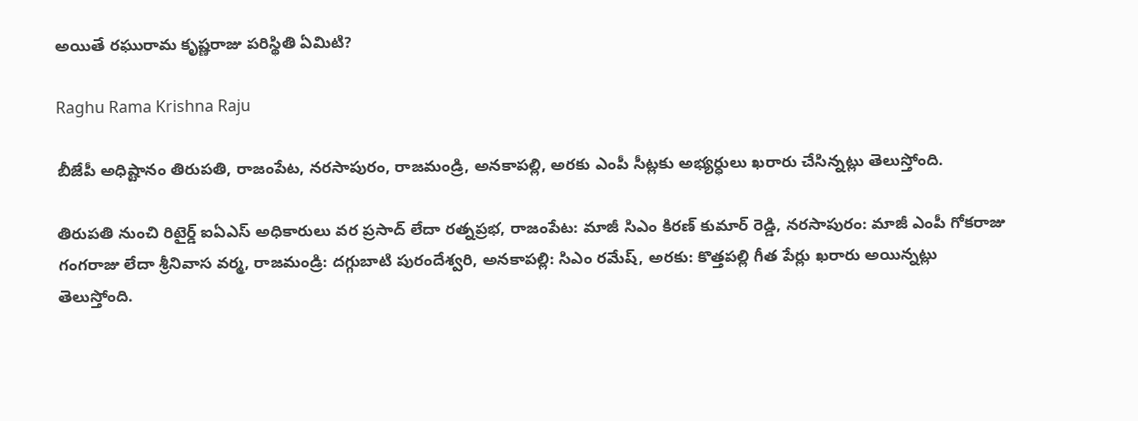అయితే రఘురామ కృష్ణరాజు పరిస్థితి ఏమిటి?

Raghu Rama Krishna Raju

బీజేపీ అధిష్టానం తిరుపతి, రాజంపేట, నరసాపురం, రాజమండ్రి, అనకాపల్లి, అరకు ఎంపీ సీట్లకు అభ్యర్ధులు ఖరారు చేసిన్నట్లు తెలుస్తోంది.

తిరుపతి నుంచి రిటైర్డ్ ఐఏఎస్ అధికారులు వర ప్రసాద్ లేదా రత్నప్రభ, రాజంపేట: మాజీ సిఎం కిరణ్ కుమార్‌ రెడ్డి, నరసాపురం: మాజీ ఎంపీ గోకరాజు గంగరాజు లేదా శ్రీనివాస వర్మ, రాజమండ్రి: దగ్గుబాటి పురందేశ్వరి, అనకాపల్లి: సిఎం రమేష్, అరకు: కొత్తపల్లి గీత పేర్లు ఖరారు అయిన్నట్లు తెలుస్తోంది.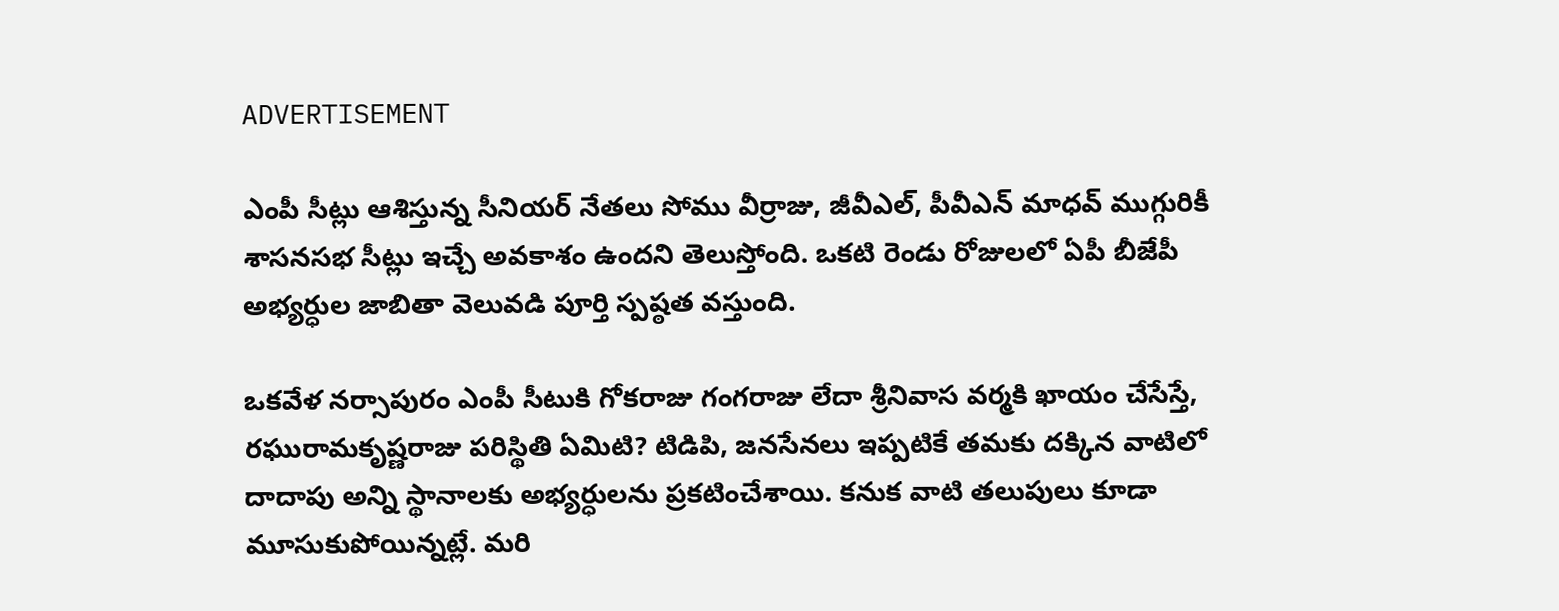ADVERTISEMENT

ఎంపీ సీట్లు ఆశిస్తున్న సీనియర్ నేతలు సోము వీర్రాజు, జీవీఎల్, పీవీఎన్ మాధవ్‌ ముగ్గురికీ శాసనసభ సీట్లు ఇచ్చే అవకాశం ఉందని తెలుస్తోంది. ఒకటి రెండు రోజులలో ఏపీ బీజేపీ అభ్యర్ధుల జాబితా వెలువడి పూర్తి స్పష్ఠత వస్తుంది.

ఒకవేళ నర్సాపురం ఎంపీ సీటుకి గోకరాజు గంగరాజు లేదా శ్రీనివాస వర్మకి ఖాయం చేసేస్తే, రఘురామకృష్ణరాజు పరిస్థితి ఏమిటి? టిడిపి, జనసేనలు ఇప్పటికే తమకు దక్కిన వాటిలో దాదాపు అన్ని స్థానాలకు అభ్యర్ధులను ప్రకటించేశాయి. కనుక వాటి తలుపులు కూడా మూసుకుపోయిన్నట్లే. మరి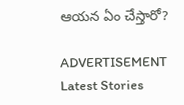ఆయన ఏం చేస్తారో?

ADVERTISEMENT
Latest Stories